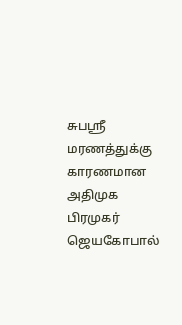சுபஸ்ரீ மரணத்துக்கு காரணமான அதிமுக பிரமுகர் ஜெயகோபால்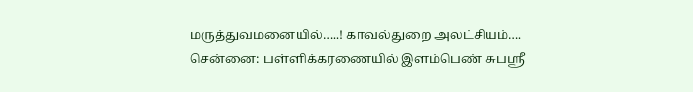மருத்துவமனையில்…..! காவல்துறை அலட்சியம்….
சென்னை: பள்ளிக்கரணையில் இளம்பெண் சுபஸ்ரீ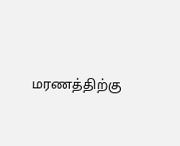மரணத்திற்கு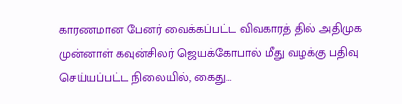காரணமான பேனர் வைக்கப்பட்ட விவகாரத் தில் அதிமுக முன்னாள் கவுன்சிலர் ஜெயக்கோபால் மீது வழக்கு பதிவு செய்யப்பட்ட நிலையில், கைது…